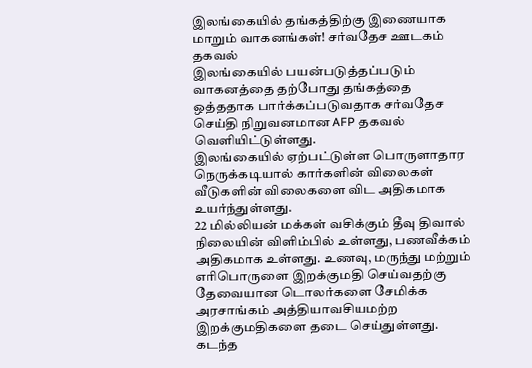இலங்கையில் தங்கத்திற்கு இணையாக மாறும் வாகனங்கள்! சர்வதேச ஊடகம் தகவல்
இலங்கையில் பயன்படுத்தப்படும் வாகனத்தை தற்போது தங்கத்தை ஒத்ததாக பார்க்கப்படுவதாக சர்வதேச செய்தி நிறுவனமான AFP தகவல் வெளியிட்டுள்ளது.
இலங்கையில் ஏற்பட்டுள்ள பொருளாதார நெருக்கடியால் கார்களின் விலைகள் வீடுகளின் விலைகளை விட அதிகமாக உயர்ந்துள்ளது.
22 மில்லியன் மக்கள் வசிக்கும் தீவு திவால் நிலையின் விளிம்பில் உள்ளது, பணவீக்கம் அதிகமாக உள்ளது. உணவு, மருந்து மற்றும் எரிபொருளை இறக்குமதி செய்வதற்கு தேவையான டொலர்களை சேமிக்க அரசாங்கம் அத்தியாவசியமற்ற இறக்குமதிகளை தடை செய்துள்ளது.
கடந்த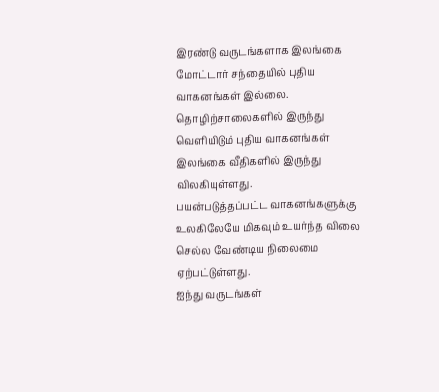இரண்டு வருடங்களாக இலங்கை மோட்டார் சந்தையில் புதிய வாகனங்கள் இல்லை. தொழிற்சாலைகளில் இருந்து வெளியிடும் புதிய வாகனங்கள் இலங்கை வீதிகளில் இருந்து விலகியுள்ளது.
பயன்படுத்தப்பட்ட வாகனங்களுக்கு உலகிலேயே மிகவும் உயர்ந்த விலை செல்ல வேண்டிய நிலைமை ஏற்பட்டுள்ளது.
ஐந்து வருடங்கள்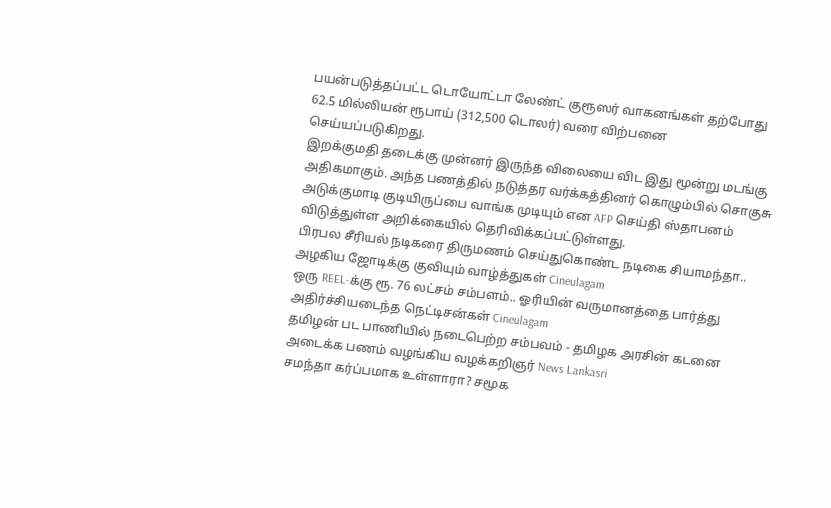பயன்படுத்தப்பட்ட டொயோட்டா லேண்ட் குரூஸர் வாகனங்கள் தற்போது 62.5 மில்லியன் ரூபாய் (312,500 டொலர்) வரை விற்பனை செய்யப்படுகிறது.
இறக்குமதி தடைக்கு முன்னர் இருந்த விலையை விட இது மூன்று மடங்கு அதிகமாகும். அந்த பணத்தில் நடுத்தர வர்க்கத்தினர் கொழும்பில் சொகுசு அடுக்குமாடி குடியிருப்பை வாங்க முடியும் என AFP செய்தி ஸ்தாபனம் விடுத்துள்ள அறிக்கையில் தெரிவிக்கப்பட்டுள்ளது.
பிரபல சீரியல் நடிகரை திருமணம் செய்துகொண்ட நடிகை சியாமந்தா.. அழகிய ஜோடிக்கு குவியும் வாழ்த்துகள் Cineulagam
ஒரு REEL-க்கு ரூ. 76 லட்சம் சம்பளம்.. ஓரியின் வருமானத்தை பார்த்து அதிர்ச்சியடைந்த நெட்டிசன்கள் Cineulagam
தமிழன் பட பாணியில் நடைபெற்ற சம்பவம் - தமிழக அரசின் கடனை அடைக்க பணம் வழங்கிய வழக்கறிஞர் News Lankasri
சமந்தா கர்ப்பமாக உள்ளாரா? சமூக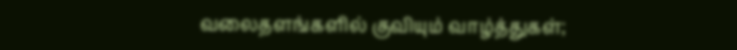வலைதளங்களில் குவியும் வாழ்த்துகள்;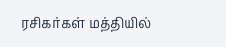ரசிகர்கள் மத்தியில்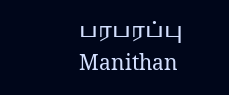பரபரப்பு Manithan